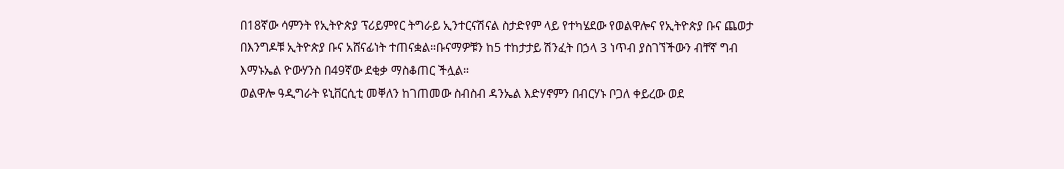በ18ኛው ሳምንት የኢትዮጵያ ፕሪይምየር ትግራይ ኢንተርናሽናል ስታድየም ላይ የተካሄደው የወልዋሎና የኢትዮጵያ ቡና ጨወታ በእንግዶቹ ኢትዮጵያ ቡና አሸናፊነት ተጠናቋል።ቡናማዎቹን ከ5 ተከታታይ ሽንፈት በኃላ 3 ነጥብ ያስገኘችውን ብቸኛ ግብ እማኑኤል ዮውሃንስ በ49ኛው ደቂቃ ማስቆጠር ችሏል።
ወልዋሎ ዓዲግራት ዩኒቨርሲቲ መቐለን ከገጠመው ስብስብ ዳንኤል እድሃኖምን በብርሃኑ ቦጋለ ቀይረው ወደ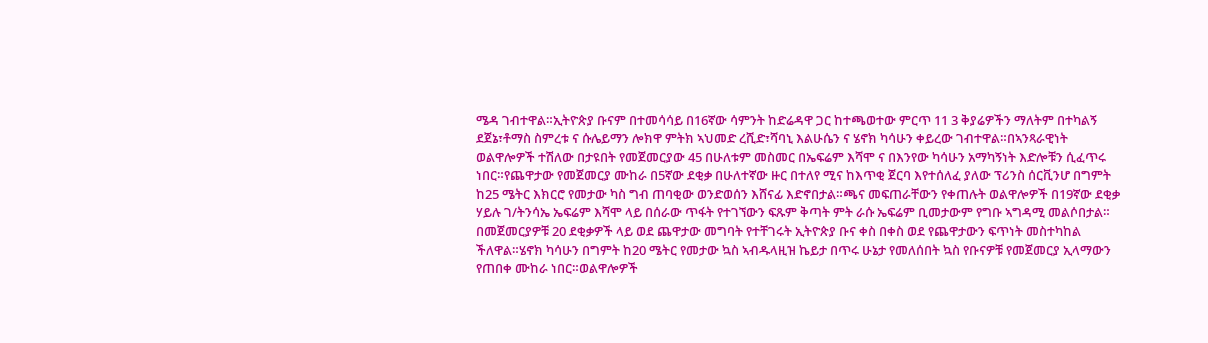ሜዳ ገብተዋል።ኢትዮጵያ ቡናም በተመሳሳይ በ16ኛው ሳምንት ከድሬዳዋ ጋር ከተጫወተው ምርጥ 11 3 ቅያሬዎችን ማለትም በተካልኝ ደጀኔ፣ቶማስ ስምረቱ ና ሱሌይማን ሎክዋ ምትክ ኣህመድ ረሺድ፣ሻባኒ እልሁሴን ና ሄኖክ ካሳሁን ቀይረው ገብተዋል።በኣንጻራዊነት ወልዋሎዎች ተሽለው በታዩበት የመጀመርያው 45 በሁለቱም መስመር በኤፍሬም እሻሞ ና በእንየው ካሳሁን አማካኝነት እድሎቹን ሲፈጥሩ ነበር።የጨዋታው የመጀመርያ ሙከራ በ5ኛው ደቂቃ በሁለተኛው ዙር በተለየ ሚና ከእጥቂ ጀርባ እየተሰለፈ ያለው ፕሪንስ ሰርቪንሆ በግምት ከ25 ሜትር እክርሮ የመታው ካስ ግብ ጠባቂው ወንድወሰን እሸናፊ እድኖበታል።ጫና መፍጠራቸውን የቀጠሉት ወልዋሎዎች በ19ኛው ደቂቃ ሃይሉ ገ/ትንሳኤ ኤፍሬም እሻሞ ላይ በሰራው ጥፋት የተገኘውን ፍጹም ቅጣት ምት ራሱ ኤፍሬም ቢመታውም የግቡ ኣግዳሚ መልሶበታል። በመጀመርያዎቹ 20 ደቂቃዎች ላይ ወደ ጨዋታው መግባት የተቸገሩት ኢትዮጵያ ቡና ቀስ በቀስ ወደ የጨዋታውን ፍጥነት መስተካከል ችለዋል።ሄኖክ ካሳሁን በግምት ከ20 ሜትር የመታው ኳስ ኣብዱላዚዝ ኬይታ በጥሩ ሁኔታ የመለሰበት ኳስ የቡናዎቹ የመጀመርያ ኢላማውን የጠበቀ ሙከራ ነበር።ወልዋሎዎች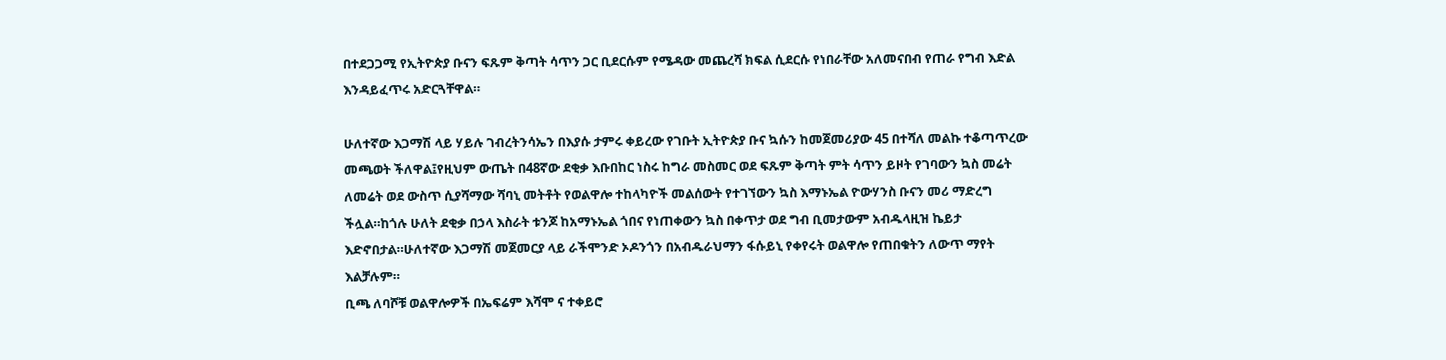በተደጋጋሚ የኢትዮጵያ ቡናን ፍጹም ቅጣት ሳጥን ጋር ቢደርሱም የሜዳው መጨረሻ ክፍል ሲደርሱ የነበራቸው አለመናበብ የጠራ የግብ እድል እንዳይፈጥሩ አድርጓቸዋል።

ሁለተኛው እጋማሽ ላይ ሃይሉ ገብረትንሳኤን በእያሱ ታምሩ ቀይረው የገቡት ኢትዮጵያ ቡና ኳሱን ከመጀመሪያው 45 በተሻለ መልኩ ተቆጣጥረው መጫወት ችለዋል፤የዚህም ውጤት በ48ኛው ደቂቃ እቡበከር ነስሩ ከግራ መስመር ወደ ፍጹም ቅጣት ምት ሳጥን ይዞት የገባውን ኳስ መሬት ለመሬት ወደ ውስጥ ሲያሻማው ሻባኒ መትቶት የወልዋሎ ተከላካዮች መልሰውት የተገኘውን ኳስ እማኑኤል ዮውሃንስ ቡናን መሪ ማድረግ ችሏል።ከጎሉ ሁለት ደቂቃ በኃላ እስራት ቱንጆ ከአማኑኤል ጎበና የነጠቀውን ኳስ በቀጥታ ወደ ግብ ቢመታውም አብዱላዚዝ ኬይታ እድኖበታል።ሁለተኛው እጋማሽ መጀመርያ ላይ ራችሞንድ ኦዶንጎን በአብዱራህማን ፋሱይኒ የቀየሩት ወልዋሎ የጠበቁትን ለውጥ ማየት እልቻሉም።
ቢጫ ለባሾቹ ወልዋሎዎች በኤፍሬም እሻሞ ና ተቀይሮ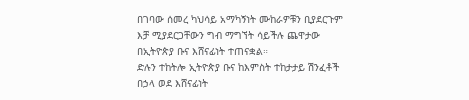በገባው ሰመረ ካህሳይ አማካኝነት ሙከራዎቹን ቢያደርጉም እቻ ሚያደርጋቸውን ግብ ማግኘት ሳይችሉ ጨዋታው በኢትዮጵያ ቡና እሸናፊነት ተጠናቋል።
ድሉን ተከትሎ ኢትዮጵያ ቡና ከእምስት ተከታታይ ሽንፈቶች በኃላ ወደ እሸናፊነት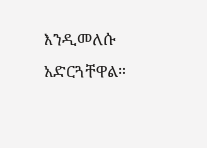እንዲመለሱ አድርጓቸዋል።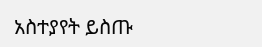አስተያየት ይስጡ